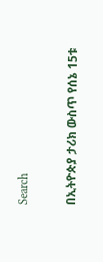Search

በኢትዮጵያ ታሪክ ውስጥ የሰኔ 15ቱ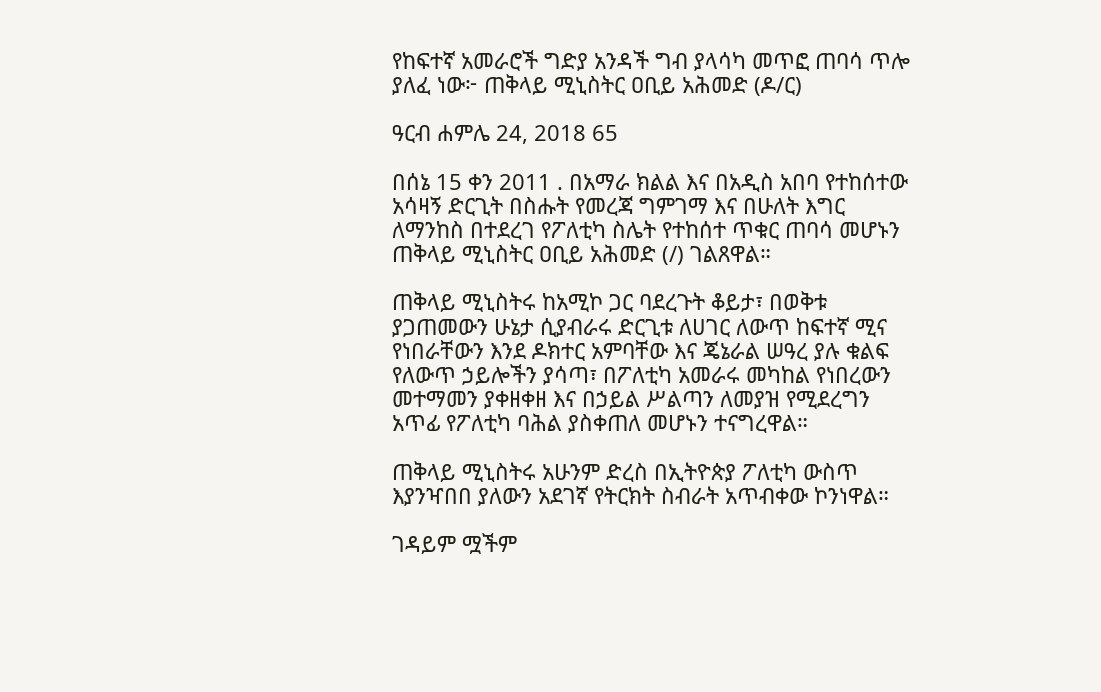የከፍተኛ አመራሮች ግድያ አንዳች ግብ ያላሳካ መጥፎ ጠባሳ ጥሎ ያለፈ ነው፦ ጠቅላይ ሚኒስትር ዐቢይ አሕመድ (ዶ/ር)

ዓርብ ሐምሌ 24, 2018 65

በሰኔ 15 ቀን 2011 . በአማራ ክልል እና በአዲስ አበባ የተከሰተው አሳዛኝ ድርጊት በስሑት የመረጃ ግምገማ እና በሁለት እግር ለማንከስ በተደረገ የፖለቲካ ስሌት የተከሰተ ጥቁር ጠባሳ መሆኑን ጠቅላይ ሚኒስትር ዐቢይ አሕመድ (/) ገልጸዋል።

ጠቅላይ ሚኒስትሩ ከአሚኮ ጋር ባደረጉት ቆይታ፣ በወቅቱ ያጋጠመውን ሁኔታ ሲያብራሩ ድርጊቱ ለሀገር ለውጥ ከፍተኛ ሚና የነበራቸውን እንደ ዶክተር አምባቸው እና ጄኔራል ሠዓረ ያሉ ቁልፍ የለውጥ ኃይሎችን ያሳጣ፣ በፖለቲካ አመራሩ መካከል የነበረውን መተማመን ያቀዘቀዘ እና በኃይል ሥልጣን ለመያዝ የሚደረግን አጥፊ የፖለቲካ ባሕል ያስቀጠለ መሆኑን ተናግረዋል።

ጠቅላይ ሚኒስትሩ አሁንም ድረስ በኢትዮጵያ ፖለቲካ ውስጥ እያንዣበበ ያለውን አደገኛ የትርክት ስብራት አጥብቀው ኮንነዋል።

ገዳይም ሟችም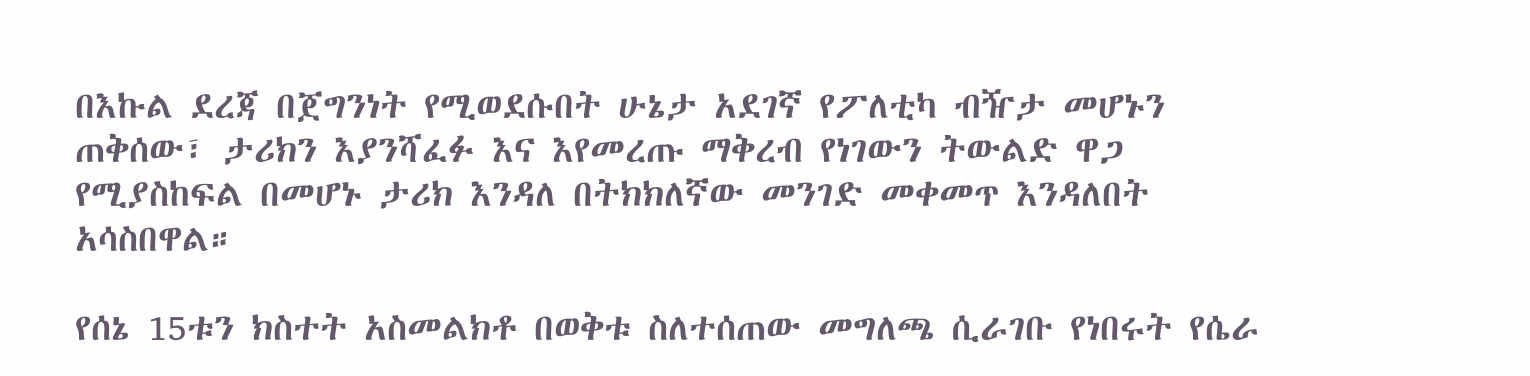በእኩል ደረጃ በጀግንነት የሚወደሱበት ሁኔታ አደገኛ የፖለቲካ ብዥታ መሆኑን ጠቅሰው፣ ታሪክን እያንሻፈፉ እና እየመረጡ ማቅረብ የነገውን ትውልድ ዋጋ የሚያስከፍል በመሆኑ ታሪክ እንዳለ በትክክለኛው መንገድ መቀመጥ እንዳለበት አሳስበዋል።

የሰኔ 15ቱን ክስተት አስመልክቶ በወቅቱ ስለተሰጠው መግለጫ ሲራገቡ የነበሩት የሴራ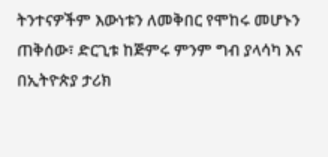ትንተናዎችም እውነቱን ለመቅበር የሞከሩ መሆኑን ጠቅሰው፣ ድርጊቱ ከጅምሩ ምንም ግብ ያላሳካ እና በኢትዮጵያ ታሪክ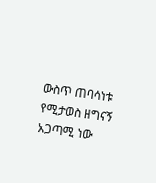ውስጥ ጠባሳነቱ የሚታወስ ዘግናኝ አጋጣሚ ነው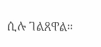ሲሉ ገልጸዋል።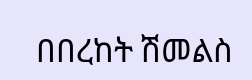በበረከት ሽመልስ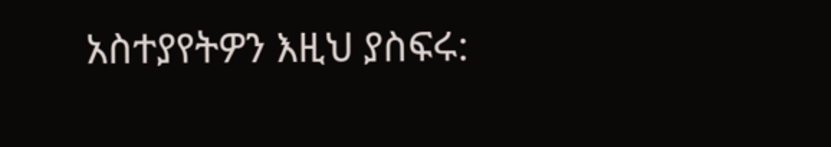አስተያየትዎን እዚህ ያስፍሩ: